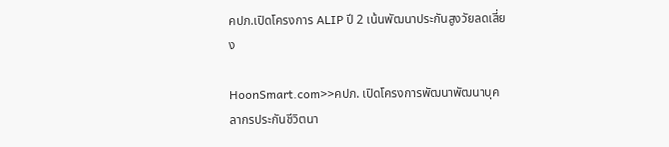คปภ.เปิดโครงการ ALIP ปี 2 เน้นพัฒนาประกันสูงวัยลดเสี่ยง

HoonSmart.com>>คปภ. เปิดโครงการพัฒนาพัฒนาบุคลากรประกันชีวิตนา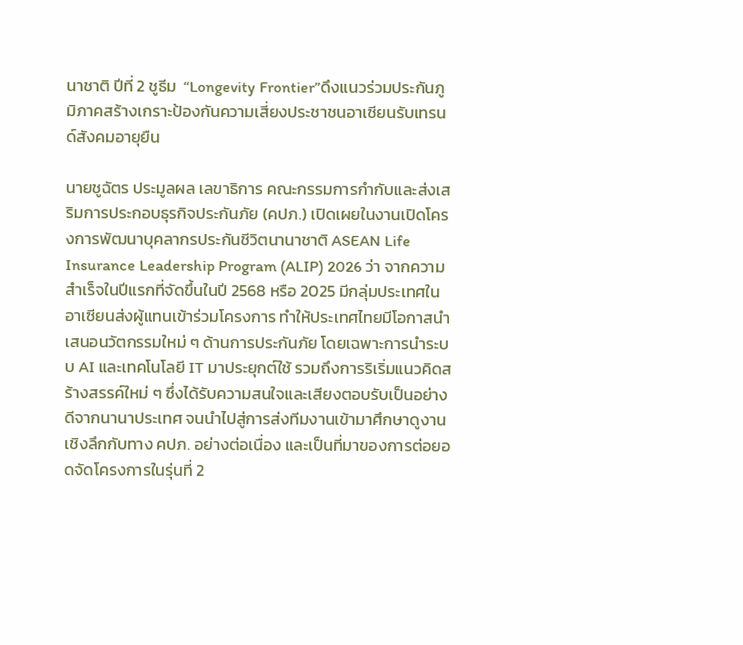นาชาติ ปีที่ 2 ชูธีม  “Longevity Frontier”ดึงแนวร่วมประกันภูมิภาคสร้างเกราะป้องกันความเสี่ยงประชาชนอาเซียนรับเทรนด์สังคมอายุยืน

นายชูฉัตร ประมูลผล เลขาธิการ คณะกรรมการกำกับและส่งเสริมการประกอบธุรกิจประกันภัย (คปภ.) เปิดเผยในงานเปิดโครงการพัฒนาบุคลากรประกันชีวิตนานาชาติ ASEAN Life Insurance Leadership Program (ALIP) 2026 ว่า จากความสำเร็จในปีแรกที่จัดขึ้นในปี 2568 หรือ 2025 มีกลุ่มประเทศในอาเซียนส่งผู้แทนเข้าร่วมโครงการ ทำให้ประเทศไทยมีโอกาสนำเสนอนวัตกรรมใหม่ ๆ ด้านการประกันภัย โดยเฉพาะการนำระบบ AI และเทคโนโลยี IT มาประยุกต์ใช้ รวมถึงการริเริ่มแนวคิดสร้างสรรค์ใหม่ ๆ ซึ่งได้รับความสนใจและเสียงตอบรับเป็นอย่างดีจากนานาประเทศ จนนำไปสู่การส่งทีมงานเข้ามาศึกษาดูงานเชิงลึกกับทาง คปภ. อย่างต่อเนื่อง และเป็นที่มาของการต่อยอดจัดโครงการในรุ่นที่ 2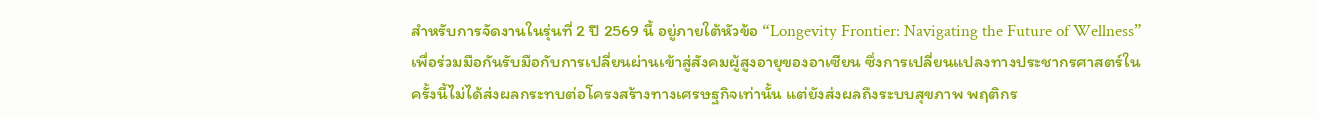สำหรับการจัดงานในรุ่นที่ 2 ปี 2569 นี้ อยู่ภายใต้หัวข้อ “Longevity Frontier: Navigating the Future of Wellness” เพื่อร่วมมือกันรับมือกับการเปลี่ยนผ่านเข้าสู่สังคมผู้สูงอายุของอาเซียน ซึ่งการเปลี่ยนแปลงทางประชากรศาสตร์ในครั้งนี้ไม่ได้ส่งผลกระทบต่อโครงสร้างทางเศรษฐกิจเท่านั้น แต่ยังส่งผลถึงระบบสุขภาพ พฤติกร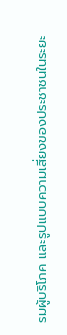รมผู้บริโภค และรูปแบบความเสี่ยงของประชาชนในระยะ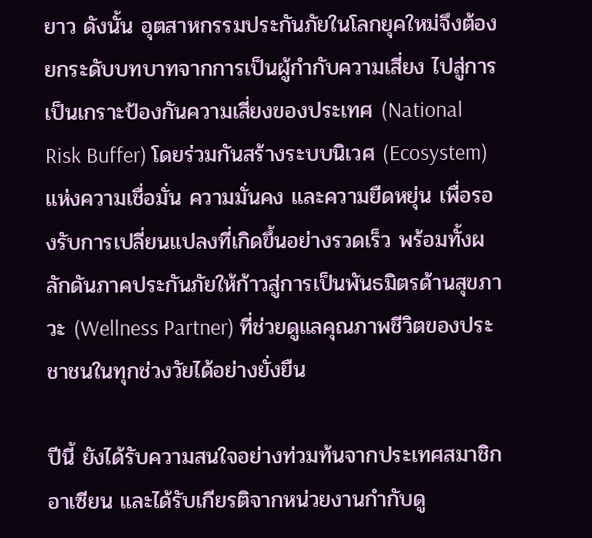ยาว ดังนั้น อุตสาหกรรมประกันภัยในโลกยุคใหม่จึงต้องยกระดับบทบาทจากการเป็นผู้กำกับความเสี่ยง ไปสู่การเป็นเกราะป้องกันความเสี่ยงของประเทศ (National Risk Buffer) โดยร่วมกันสร้างระบบนิเวศ (Ecosystem) แห่งความเชื่อมั่น ความมั่นคง และความยืดหยุ่น เพื่อรองรับการเปลี่ยนแปลงที่เกิดขึ้นอย่างรวดเร็ว พร้อมทั้งผลักดันภาคประกันภัยให้ก้าวสู่การเป็นพันธมิตรด้านสุขภาวะ (Wellness Partner) ที่ช่วยดูแลคุณภาพชีวิตของประชาชนในทุกช่วงวัยได้อย่างยั่งยืน

ปีนี้ ยังได้รับความสนใจอย่างท่วมท้นจากประเทศสมาชิกอาเซียน และได้รับเกียรติจากหน่วยงานกำกับดู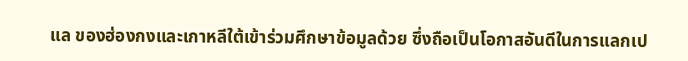แล ของฮ่องกงและเกาหลีใต้เข้าร่วมศึกษาข้อมูลด้วย ซึ่งถือเป็นโอกาสอันดีในการแลกเป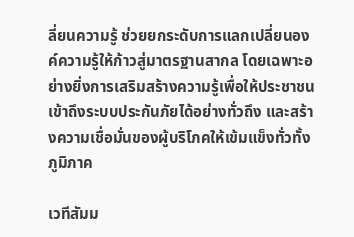ลี่ยนความรู้ ช่วยยกระดับการแลกเปลี่ยนองค์ความรู้ให้ก้าวสู่มาตรฐานสากล โดยเฉพาะอย่างยิ่งการเสริมสร้างความรู้เพื่อให้ประชาชนเข้าถึงระบบประกันภัยได้อย่างทั่วถึง และสร้างความเชื่อมั่นของผู้บริโภคให้เข้มแข็งทั่วทั้งภูมิภาค

เวทีสัมม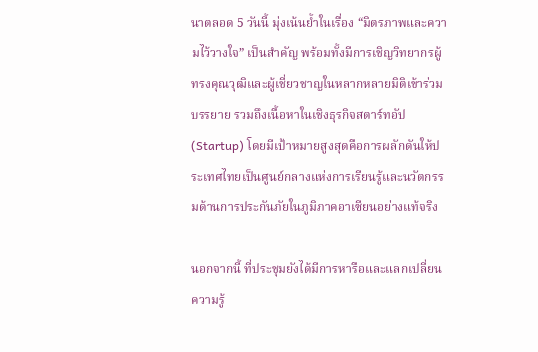นาตลอด 5 วันนี้ มุ่งเน้นย้ำในเรื่อง “มิตรภาพและความไว้วางใจ” เป็นสำคัญ พร้อมทั้งมีการเชิญวิทยากรผู้ทรงคุณวุฒิและผู้เชี่ยวชาญในหลากหลายมิติเข้าร่วมบรรยาย รวมถึงเนื้อหาในเชิงธุรกิจสตาร์ทอัป (Startup) โดยมีเป้าหมายสูงสุดคือการผลักดันให้ประเทศไทยเป็นศูนย์กลางแห่งการเรียนรู้และนวัตกรรมด้านการประกันภัยในภูมิภาคอาเซียนอย่างแท้จริง

นอกจากนี้ ที่ประชุมยังได้มีการหารือและแลกเปลี่ยนความรู้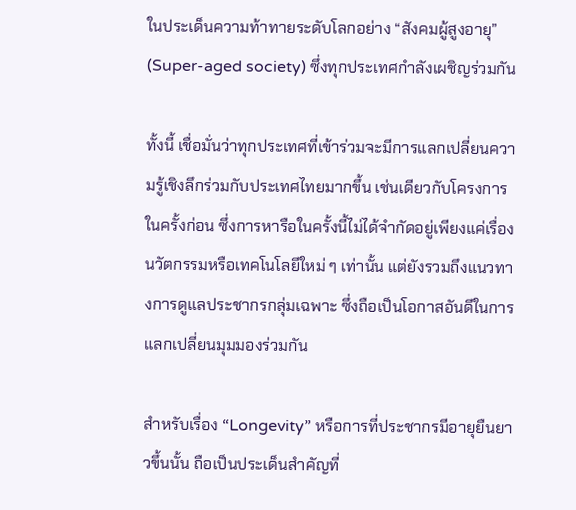ในประเด็นความท้าทายระดับโลกอย่าง “สังคมผู้สูงอายุ” (Super-aged society) ซึ่งทุกประเทศกำลังเผชิญร่วมกัน

ทั้งนี้ เชื่อมั่นว่าทุกประเทศที่เข้าร่วมจะมีการแลกเปลี่ยนความรู้เชิงลึกร่วมกับประเทศไทยมากขึ้น เช่นเดียวกับโครงการในครั้งก่อน ซึ่งการหารือในครั้งนี้ไม่ได้จำกัดอยู่เพียงแค่เรื่องนวัตกรรมหรือเทคโนโลยีใหม่ ๆ เท่านั้น แต่ยังรวมถึงแนวทางการดูแลประชากรกลุ่มเฉพาะ ซึ่งถือเป็นโอกาสอันดีในการแลกเปลี่ยนมุมมองร่วมกัน

สำหรับเรื่อง “Longevity” หรือการที่ประชากรมีอายุยืนยาวขึ้นนั้น ถือเป็นประเด็นสำคัญที่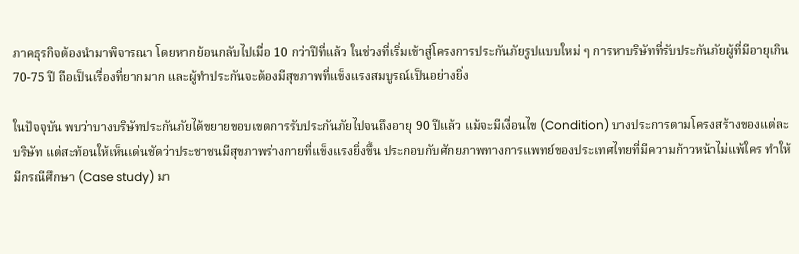ภาคธุรกิจต้องนำมาพิจารณา โดยหากย้อนกลับไปเมื่อ 10 กว่าปีที่แล้ว ในช่วงที่เริ่มเข้าสู่โครงการประกันภัยรูปแบบใหม่ ๆ การหาบริษัทที่รับประกันภัยผู้ที่มีอายุเกิน 70-75 ปี ถือเป็นเรื่องที่ยากมาก และผู้ทำประกันจะต้องมีสุขภาพที่แข็งแรงสมบูรณ์เป็นอย่างยิ่ง

ในปัจจุบัน พบว่าบางบริษัทประกันภัยได้ขยายขอบเขตการรับประกันภัยไปจนถึงอายุ 90 ปีแล้ว แม้จะมีเงื่อนไข (Condition) บางประการตามโครงสร้างของแต่ละบริษัท แต่สะท้อนให้เห็นเด่นชัดว่าประชาชนมีสุขภาพร่างกายที่แข็งแรงยิ่งขึ้น ประกอบกับศักยภาพทางการแพทย์ของประเทศไทยที่มีความก้าวหน้าไม่แพ้ใคร ทำให้มีกรณีศึกษา (Case study) มา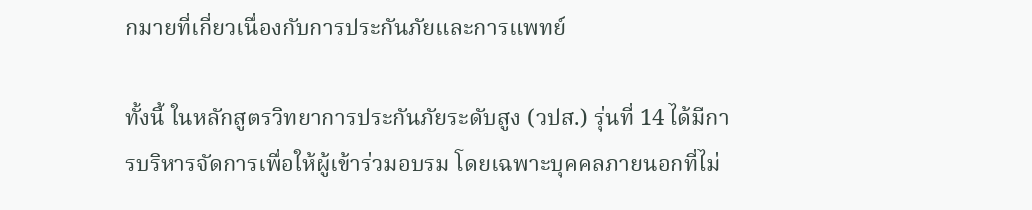กมายที่เกี่ยวเนื่องกับการประกันภัยและการแพทย์

ทั้งนี้ ในหลักสูตรวิทยาการประกันภัยระดับสูง (วปส.) รุ่นที่ 14 ได้มีการบริหารจัดการเพื่อให้ผู้เข้าร่วมอบรม โดยเฉพาะบุคคลภายนอกที่ไม่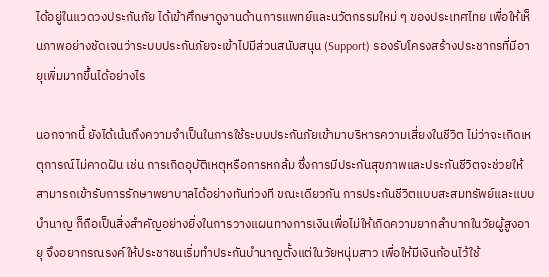ได้อยู่ในแวดวงประกันภัย ได้เข้าศึกษาดูงานด้านการแพทย์และนวัตกรรมใหม่ ๆ ของประเทศไทย เพื่อให้เห็นภาพอย่างชัดเจนว่าระบบประกันภัยจะเข้าไปมีส่วนสนับสนุน (Support) รองรับโครงสร้างประชากรที่มีอายุเพิ่มมากขึ้นได้อย่างไร

นอกจากนี้ ยังได้เน้นถึงความจำเป็นในการใช้ระบบประกันภัยเข้ามาบริหารความเสี่ยงในชีวิต ไม่ว่าจะเกิดเหตุการณ์ไม่คาดฝัน เช่น การเกิดอุบัติเหตุหรือการหกล้ม ซึ่งการมีประกันสุขภาพและประกันชีวิตจะช่วยให้สามารถเข้ารับการรักษาพยาบาลได้อย่างทันท่วงที ขณะเดียวกัน การประกันชีวิตแบบสะสมทรัพย์และแบบบำนาญ ก็ถือเป็นสิ่งสำคัญอย่างยิ่งในการวางแผนทางการเงินเพื่อไม่ให้เกิดความยากลำบากในวัยผู้สูงอายุ จึงอยากรณรงค์ให้ประชาชนเริ่มทำประกันบำนาญตั้งแต่ในวัยหนุ่มสาว เพื่อให้มีเงินก้อนไว้ใช้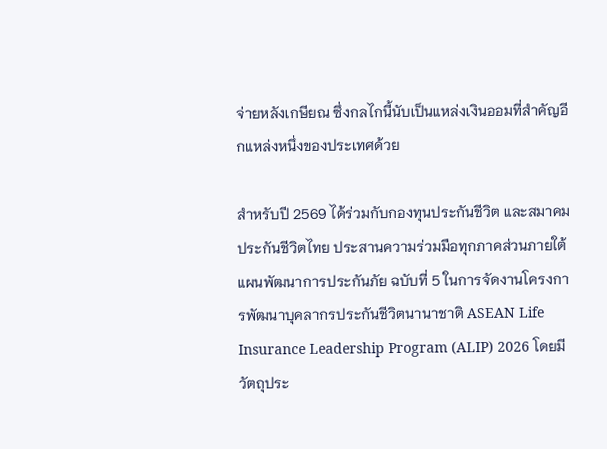จ่ายหลังเกษียณ ซึ่งกลไกนี้นับเป็นแหล่งเงินออมที่สำคัญอีกแหล่งหนึ่งของประเทศด้วย

สำหรับปี 2569 ได้ร่วมกับกองทุนประกันชีวิต และสมาคมประกันชีวิตไทย ประสานความร่วมมือทุกภาคส่วนภายใต้แผนพัฒนาการประกันภัย ฉบับที่ 5 ในการจัดงานโครงการพัฒนาบุคลากรประกันชีวิตนานาชาติ ASEAN Life Insurance Leadership Program (ALIP) 2026 โดยมีวัตถุประ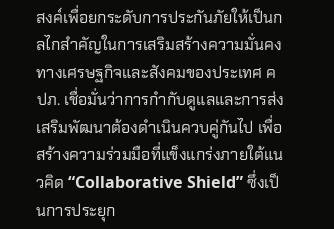สงค์เพื่อยกระดับการประกันภัยให้เป็นกลไกสำคัญในการเสริมสร้างความมั่นคงทางเศรษฐกิจและสังคมของประเทศ คปภ. เชื่อมั่นว่าการกำกับดูแลและการส่งเสริมพัฒนาต้องดำเนินควบคู่กันไป เพื่อสร้างความร่วมมือที่แข็งแกร่งภายใต้แนวคิด “Collaborative Shield” ซึ่งเป็นการประยุก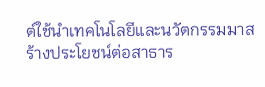ต์ใช้นำเทคโนโลยีและนวัตกรรมมาสร้างประโยชน์ต่อสาธาร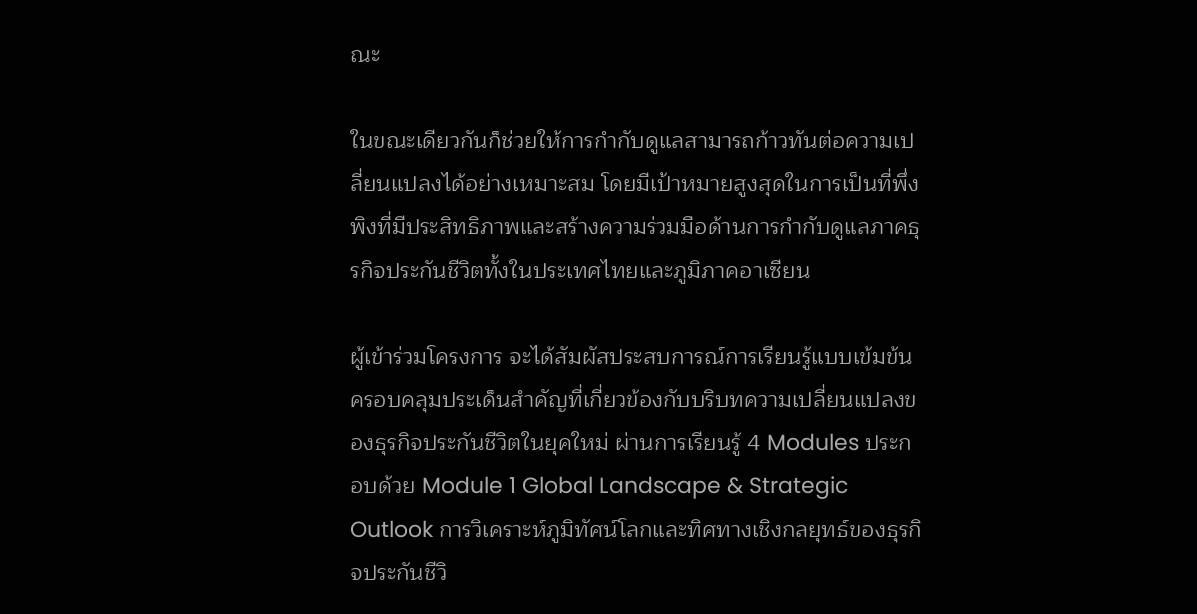ณะ

ในขณะเดียวกันก็ช่วยให้การกำกับดูแลสามารถก้าวทันต่อความเปลี่ยนแปลงได้อย่างเหมาะสม โดยมีเป้าหมายสูงสุดในการเป็นที่พึ่งพิงที่มีประสิทธิภาพและสร้างความร่วมมือด้านการกำกับดูแลภาคธุรกิจประกันชีวิตทั้งในประเทศไทยและภูมิภาคอาเซียน

ผู้เข้าร่วมโครงการ จะได้สัมผัสประสบการณ์การเรียนรู้แบบเข้มข้น ครอบคลุมประเด็นสำคัญที่เกี่ยวข้องกับบริบทความเปลี่ยนแปลงของธุรกิจประกันชีวิตในยุคใหม่ ผ่านการเรียนรู้ 4 Modules ประกอบด้วย Module 1 Global Landscape & Strategic Outlook การวิเคราะห์ภูมิทัศน์โลกและทิศทางเชิงกลยุทธ์ของธุรกิจประกันชีวิ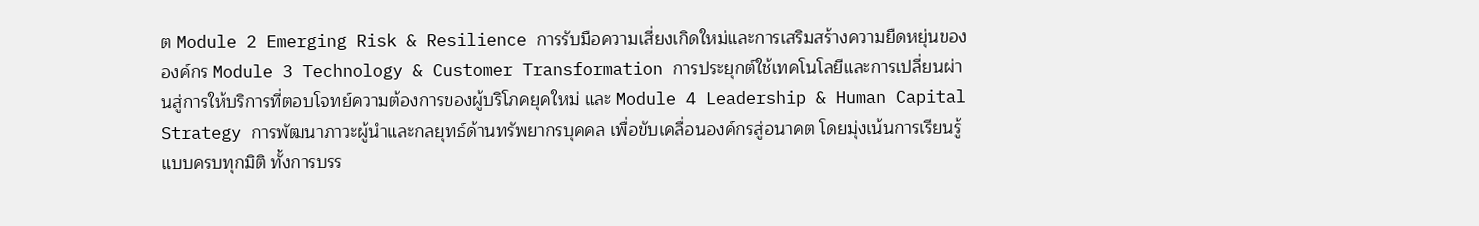ต Module 2 Emerging Risk & Resilience การรับมือความเสี่ยงเกิดใหม่และการเสริมสร้างความยืดหยุ่นขององค์กร Module 3 Technology & Customer Transformation การประยุกต์ใช้เทคโนโลยีและการเปลี่ยนผ่านสู่การให้บริการที่ตอบโจทย์ความต้องการของผู้บริโภคยุคใหม่ และ Module 4 Leadership & Human Capital Strategy การพัฒนาภาวะผู้นำและกลยุทธ์ด้านทรัพยากรบุคคล เพื่อขับเคลื่อนองค์กรสู่อนาคต โดยมุ่งเน้นการเรียนรู้แบบครบทุกมิติ ทั้งการบรร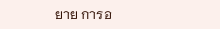ยาย การอ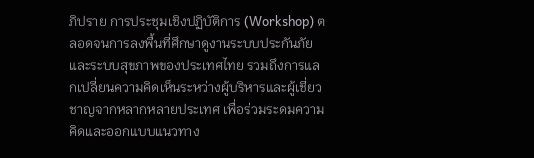ภิปราย การประชุมเชิงปฏิบัติการ (Workshop) ตลอดจนการลงพื้นที่ศึกษาดูงานระบบประกันภัยและระบบสุขภาพของประเทศไทย รวมถึงการแลกเปลี่ยนความคิดเห็นระหว่างผู้บริหารและผู้เชี่ยวชาญจากหลากหลายประเทศ เพื่อร่วมระดมความคิดและออกแบบแนวทาง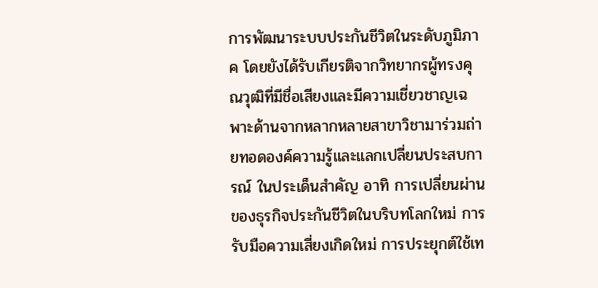การพัฒนาระบบประกันชีวิตในระดับภูมิภาค โดยยังได้รับเกียรติจากวิทยากรผู้ทรงคุณวุฒิที่มีชื่อเสียงและมีความเชี่ยวชาญเฉพาะด้านจากหลากหลายสาขาวิชามาร่วมถ่ายทอดองค์ความรู้และแลกเปลี่ยนประสบการณ์ ในประเด็นสำคัญ อาทิ การเปลี่ยนผ่านของธุรกิจประกันชีวิตในบริบทโลกใหม่ การรับมือความเสี่ยงเกิดใหม่ การประยุกต์ใช้เท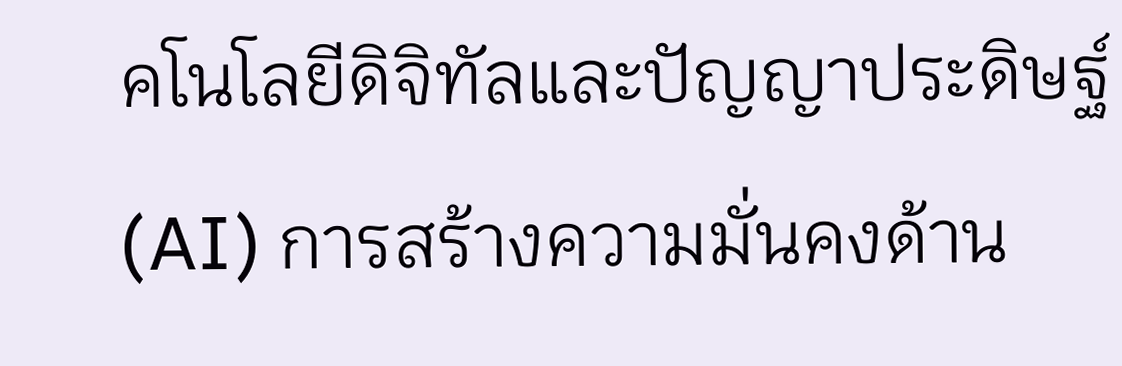คโนโลยีดิจิทัลและปัญญาประดิษฐ์ (AI) การสร้างความมั่นคงด้าน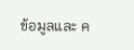ข้อมูลและ ค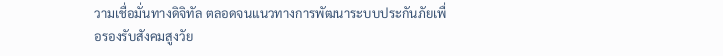วามเชื่อมั่นทางดิจิทัล ตลอดจนแนวทางการพัฒนาระบบประกันภัยเพื่อรองรับสังคมสูงวัย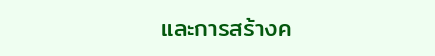และการสร้างค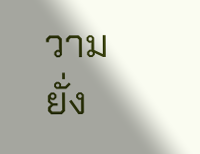วามยั่ง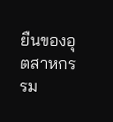ยืนของอุตสาหกรรม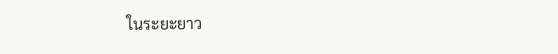ในระยะยาว